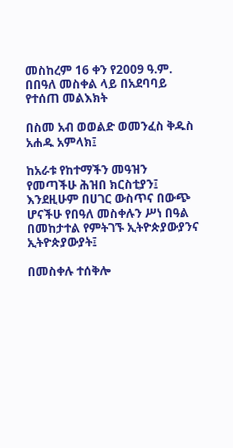መስከረም 16 ቀን የ2009 ዓ.ም. በበዓለ መስቀል ላይ በአደባባይ የተሰጠ መልእክት

በስመ አብ ወወልድ ወመንፈስ ቅዱስ አሐዱ አምላክ፤

ከአራቱ የከተማችን መዓዝን የመጣችሁ ሕዝበ ክርስቲያን፤ እንደዚሁም በሀገር ውስጥና በውጭ ሆናችሁ የበዓለ መስቀሉን ሥነ በዓል በመከታተል የምትገኙ ኢትዮጵያውያንና ኢትዮጵያውያት፤

በመስቀሉ ተሰቅሎ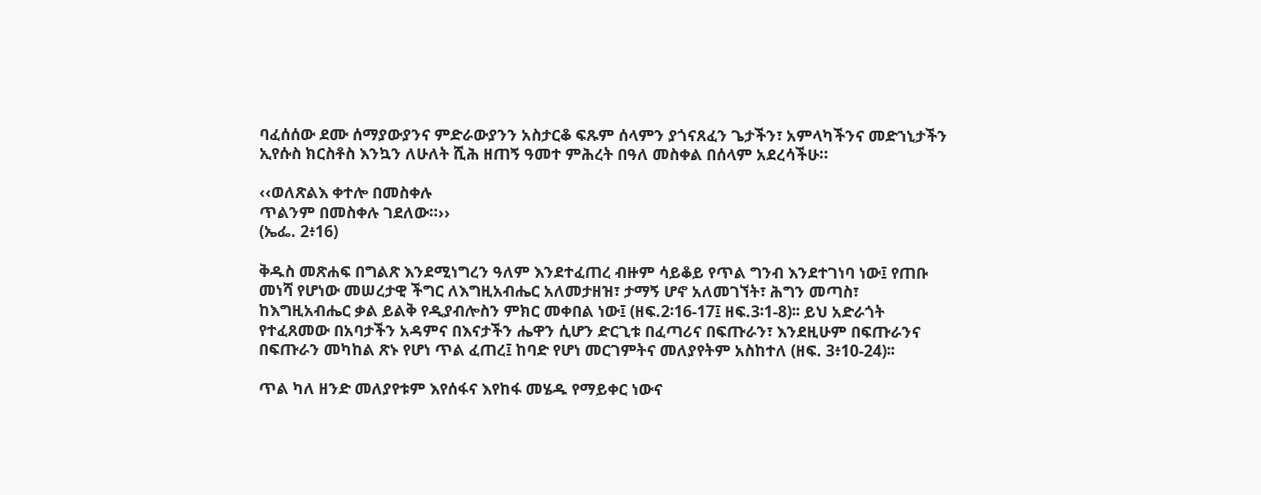ባፈሰሰው ደሙ ሰማያውያንና ምድራውያንን አስታርቆ ፍጹም ሰላምን ያጎናጸፈን ጌታችን፣ አምላካችንና መድኀኒታችን ኢየሱስ ክርስቶስ እንኳን ለሁለት ሺሕ ዘጠኝ ዓመተ ምሕረት በዓለ መስቀል በሰላም አደረሳችሁ።

‹‹ወለጽልእ ቀተሎ በመስቀሉ
ጥልንም በመስቀሉ ገደለው።››
(ኤፌ. 2፥16)

ቅዱስ መጽሐፍ በግልጽ እንደሚነግረን ዓለም እንደተፈጠረ ብዙም ሳይቆይ የጥል ግንብ እንደተገነባ ነው፤ የጠቡ መነሻ የሆነው መሠረታዊ ችግር ለእግዚአብሔር አለመታዘዝ፣ ታማኝ ሆኖ አለመገኘት፣ ሕግን መጣስ፣ ከእግዚአብሔር ቃል ይልቅ የዲያብሎስን ምክር መቀበል ነው፤ (ዘፍ.2፡16-17፤ ዘፍ.3፡1-8)፡፡ ይህ አድራጎት የተፈጸመው በአባታችን አዳምና በእናታችን ሔዋን ሲሆን ድርጊቱ በፈጣሪና በፍጡራን፣ እንደዚሁም በፍጡራንና በፍጡራን መካከል ጽኑ የሆነ ጥል ፈጠረ፤ ከባድ የሆነ መርገምትና መለያየትም አስከተለ (ዘፍ. 3፥10-24)፡፡

ጥል ካለ ዘንድ መለያየቱም እየሰፋና እየከፋ መሄዱ የማይቀር ነውና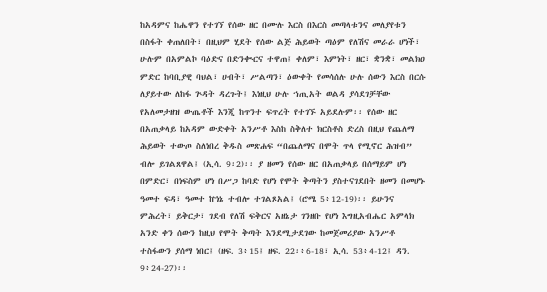ከአዳምና ከሔዋን የተገኘ የሰው ዘር በሙሉ እርስ በእርስ መጣላቱንና መለያየቱን በስፋት ቀጠለበት፣ በዚህም ሂደት የሰው ልጅ ሕይወት ጣዕም የለሽና መራራ ሆነች፣ ሁሉም በአምልኮ ባዕድና በድንቊርና ተዋጠ፤ ቀለም፣ እምነት፣ ዘር፣ ቋንቋ፣ መልክዐ ምድር ከባቢያዊ ባህል፣ ሀብት፣ ሥልጣን፣ ዕውቀት የመሳሰሉ ሁሉ ሰውን እርስ በርሱ ለያይተው ለከፋ ጕዳት ዳረጉት፤ እነዚህ ሁሉ ኀጢአት ወልዳ ያሳደገቻቸው የአለመታዘዝ ውጤቶች እንጂ ከጥንተ ፍጥረት የተገኙ አይደሉም፡፡ የሰው ዘር በአጠቃላይ ከአዳም ውድቀት አንሥቶ እስከ ስቅለተ ክርስቶስ ድረስ በዚህ የጨለማ ሕይወት ተውጦ ስለነበረ ቅዱስ መጽሐፍ “በጨለማና በሞት ጥላ የሚኖር ሕዝብ” ብሎ ይገልጸዋል፤ (ኢሳ. 9፡2)፡፡ ያ ዘመን የሰው ዘር በአጠቃላይ በሰማይም ሆነ በምድር፣ በነፍስም ሆነ በሥጋ ከባድ የሆነ የሞት ቅጣትን ያስተናገደበት ዘመን በመሆኑ ዓመተ ፍዳ፣ ዓመተ ኵነኔ ተብሎ ተገልጾአል፤ (ሮሜ 5፥12-19)፡፡ ይሁንና ምሕረት፣ ይቅርታ፣ ገደብ የለሽ ፍቅርና አዘኔታ ገንዘቡ የሆነ እግዚአብሔር አምላክ አንድ ቀን ሰውን ከዚህ የሞት ቅጣት እንደሚታደገው ከመጀመሪያው አንሥቶ ተስፋውን ያሰማ ነበር፤ (ዘፍ. 3፥15፤ ዘፍ. 22፡፥6-18፣ ኢሳ. 53፥4-12፤ ዳን. 9፥24-27)፡፡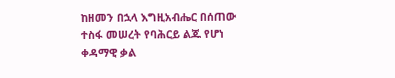ከዘመን በኋላ እግዚአብሔር በሰጠው ተስፋ መሠረት የባሕርይ ልጁ የሆነ ቀዳማዊ ቃል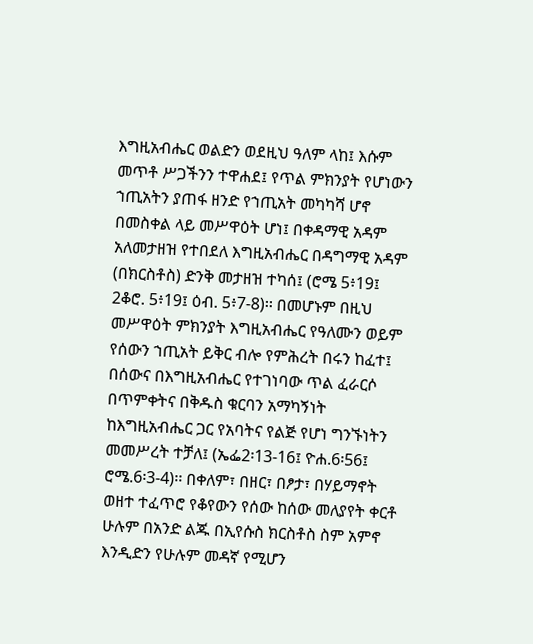እግዚአብሔር ወልድን ወደዚህ ዓለም ላከ፤ እሱም መጥቶ ሥጋችንን ተዋሐደ፤ የጥል ምክንያት የሆነውን ኀጢአትን ያጠፋ ዘንድ የኀጢአት መካካሻ ሆኖ በመስቀል ላይ መሥዋዕት ሆነ፤ በቀዳማዊ አዳም አለመታዘዝ የተበደለ እግዚአብሔር በዳግማዊ አዳም (በክርስቶስ) ድንቅ መታዘዝ ተካሰ፤ (ሮሜ 5፥19፤ 2ቆሮ. 5፥19፤ ዕብ. 5፥7-8)፡፡ በመሆኑም በዚህ መሥዋዕት ምክንያት እግዚአብሔር የዓለሙን ወይም የሰውን ኀጢአት ይቅር ብሎ የምሕረት በሩን ከፈተ፤ በሰውና በእግዚአብሔር የተገነባው ጥል ፈራርሶ በጥምቀትና በቅዱስ ቁርባን አማካኝነት ከእግዚአብሔር ጋር የአባትና የልጅ የሆነ ግንኙነትን መመሥረት ተቻለ፤ (ኤፌ2፡13-16፤ ዮሐ.6፡56፤ ሮሜ.6፡3-4)፡፡ በቀለም፣ በዘር፣ በፆታ፣ በሃይማኖት ወዘተ ተፈጥሮ የቆየውን የሰው ከሰው መለያየት ቀርቶ ሁሉም በአንድ ልጁ በኢየሱስ ክርስቶስ ስም አምኖ እንዲድን የሁሉም መዳኛ የሚሆን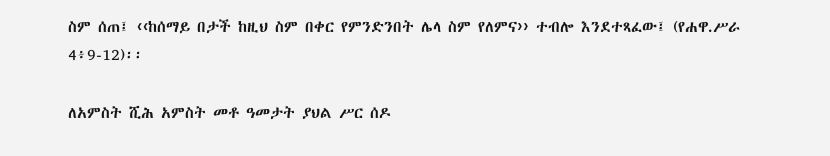ስም ሰጠ፤ ‹‹ከሰማይ በታች ከዚህ ስም በቀር የምንድንበት ሌላ ስም የለምና›› ተብሎ እንደተጻፈው፤ (የሐዋ.ሥራ 4፥9-12)፡፡

ለአምስት ሺሕ አምስት መቶ ዓመታት ያህል ሥር ሰዶ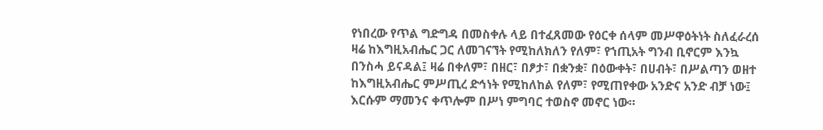የነበረው የጥል ግድግዳ በመስቀሉ ላይ በተፈጸመው የዕርቀ ሰላም መሥዋዕትነት ስለፈራረሰ ዛሬ ከእግዚአብሔር ጋር ለመገናኘት የሚከለክለን የለም፣ የኀጢአት ግንብ ቢኖርም እንኳ በንስሓ ይናዳል፤ ዛሬ በቀለም፣ በዘር፣ በፆታ፣ በቋንቋ፣ በዕውቀት፣ በሀብት፣ በሥልጣን ወዘተ ከእግዚአብሔር ምሥጢረ ድኅነት የሚከለከል የለም፣ የሚጠየቀው አንድና አንድ ብቻ ነው፤ እርሱም ማመንና ቀጥሎም በሥነ ምግባር ተወስኖ መኖር ነው።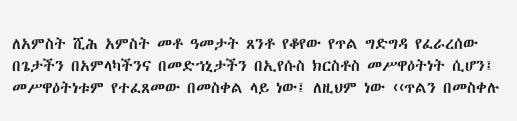ለአምስት ሺሕ አምስት መቶ ዓመታት ጸንቶ የቆየው የጥል ግድግዳ የፈራረሰው በጌታችን በአምላካችንና በመድኀኒታችን በኢየሱስ ክርስቶስ መሥዋዕትነት ሲሆን፤ መሥዋዕትነቱም የተፈጸመው በመስቀል ላይ ነው፤ ለዚህም ነው ‹‹ጥልን በመስቀሉ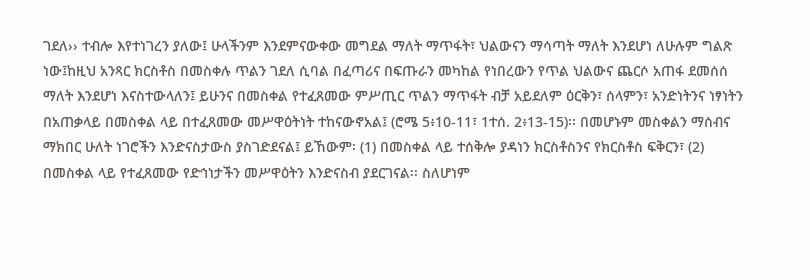ገደለ›› ተብሎ እየተነገረን ያለው፤ ሁላችንም እንደምናውቀው መግደል ማለት ማጥፋት፣ ህልውናን ማሳጣት ማለት እንደሆነ ለሁሉም ግልጽ ነው፤ከዚህ አንጻር ክርስቶስ በመስቀሉ ጥልን ገደለ ሲባል በፈጣሪና በፍጡራን መካከል የነበረውን የጥል ህልውና ጨርሶ አጠፋ ደመሰሰ ማለት እንደሆነ እናስተውላለን፤ ይሁንና በመስቀል የተፈጸመው ምሥጢር ጥልን ማጥፋት ብቻ አይደለም ዕርቅን፣ ሰላምን፣ አንድነትንና ነፃነትን በአጠቃላይ በመስቀል ላይ በተፈጸመው መሥዋዕትነት ተከናውኖአል፤ (ሮሜ 5፥10-11፣ 1ተሰ. 2፥13-15)፡፡ በመሆኑም መስቀልን ማሰብና ማክበር ሁለት ነገሮችን እንድናስታውስ ያስገድደናል፤ ይኸውም፡ (1) በመስቀል ላይ ተሰቅሎ ያዳነን ክርስቶስንና የክርስቶስ ፍቅርን፣ (2) በመስቀል ላይ የተፈጸመው የድኅነታችን መሥዋዕትን እንድናስብ ያደርገናል፡፡ ስለሆነም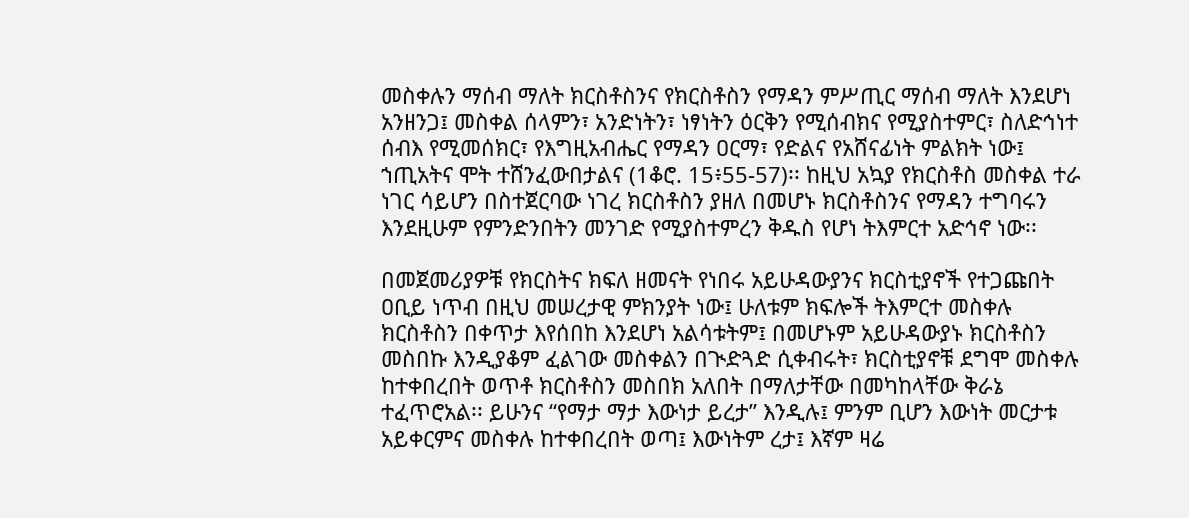መስቀሉን ማሰብ ማለት ክርስቶስንና የክርስቶስን የማዳን ምሥጢር ማሰብ ማለት እንደሆነ አንዘንጋ፤ መስቀል ሰላምን፣ አንድነትን፣ ነፃነትን ዕርቅን የሚሰብክና የሚያስተምር፣ ስለድኅነተ ሰብእ የሚመሰክር፣ የእግዚአብሔር የማዳን ዐርማ፣ የድልና የአሸናፊነት ምልክት ነው፤ ኀጢአትና ሞት ተሸንፈውበታልና (1ቆሮ. 15፥55-57)፡፡ ከዚህ አኳያ የክርስቶስ መስቀል ተራ ነገር ሳይሆን በስተጀርባው ነገረ ክርስቶስን ያዘለ በመሆኑ ክርስቶስንና የማዳን ተግባሩን እንደዚሁም የምንድንበትን መንገድ የሚያስተምረን ቅዱስ የሆነ ትእምርተ አድኅኖ ነው፡፡

በመጀመሪያዎቹ የክርስትና ክፍለ ዘመናት የነበሩ አይሁዳውያንና ክርስቲያኖች የተጋጩበት ዐቢይ ነጥብ በዚህ መሠረታዊ ምክንያት ነው፤ ሁለቱም ክፍሎች ትእምርተ መስቀሉ ክርስቶስን በቀጥታ እየሰበከ እንደሆነ አልሳቱትም፤ በመሆኑም አይሁዳውያኑ ክርስቶስን መስበኩ እንዲያቆም ፈልገው መስቀልን በጒድጓድ ሲቀብሩት፣ ክርስቲያኖቹ ደግሞ መስቀሉ ከተቀበረበት ወጥቶ ክርስቶስን መስበክ አለበት በማለታቸው በመካከላቸው ቅራኔ ተፈጥሮአል፡፡ ይሁንና “የማታ ማታ እውነታ ይረታ” እንዲሉ፤ ምንም ቢሆን እውነት መርታቱ አይቀርምና መስቀሉ ከተቀበረበት ወጣ፤ እውነትም ረታ፤ እኛም ዛሬ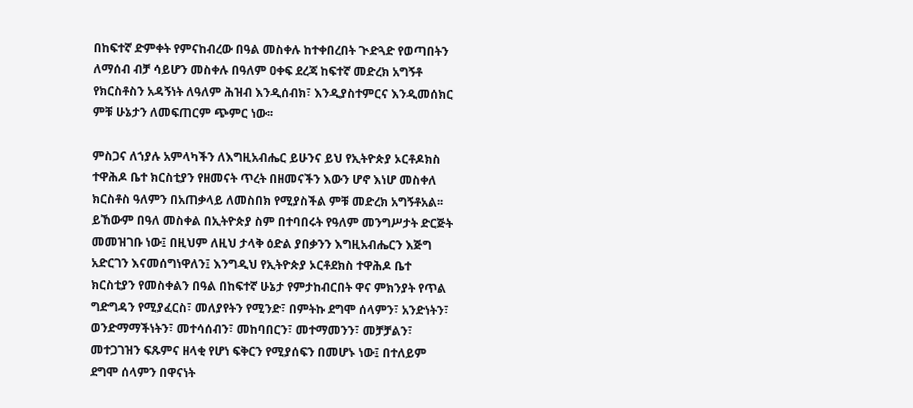በከፍተኛ ድምቀት የምናከብረው በዓል መስቀሉ ከተቀበረበት ጒድጓድ የወጣበትን ለማሰብ ብቻ ሳይሆን መስቀሉ በዓለም ዐቀፍ ደረጃ ከፍተኛ መድረክ አግኝቶ የክርስቶስን አዳኝነት ለዓለም ሕዝብ እንዲሰብክ፣ እንዲያስተምርና እንዲመሰክር ምቹ ሁኔታን ለመፍጠርም ጭምር ነው፡፡

ምስጋና ለኀያሉ አምላካችን ለእግዚአብሔር ይሁንና ይህ የኢትዮጵያ ኦርቶዶክስ ተዋሕዶ ቤተ ክርስቲያን የዘመናት ጥረት በዘመናችን እውን ሆኖ እነሆ መስቀለ ክርስቶስ ዓለምን በአጠቃላይ ለመስበክ የሚያስችል ምቹ መድረክ አግኝቶአል፡፡ ይኸውም በዓለ መስቀል በኢትዮጵያ ስም በተባበሩት የዓለም መንግሥታት ድርጅት መመዝገቡ ነው፤ በዚህም ለዚህ ታላቅ ዕድል ያበቃንን እግዚአብሔርን እጅግ አድርገን እናመሰግነዋለን፤ እንግዲህ የኢትዮጵያ ኦርቶደክስ ተዋሕዶ ቤተ ክርስቲያን የመስቀልን በዓል በከፍተኛ ሁኔታ የምታከብርበት ዋና ምክንያት የጥል ግድግዳን የሚያፈርስ፣ መለያየትን የሚንድ፣ በምትኩ ደግሞ ሰላምን፣ አንድነትን፣ ወንድማማችነትን፣ መተሳሰብን፣ መከባበርን፣ መተማመንን፣ መቻቻልን፣ መተጋገዝን ፍጹምና ዘላቂ የሆነ ፍቅርን የሚያሰፍን በመሆኑ ነው፤ በተለይም ደግሞ ሰላምን በዋናነት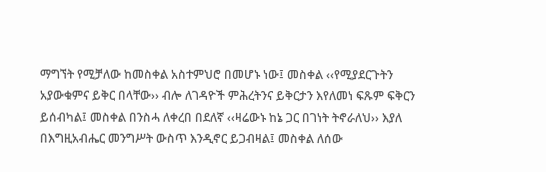ማግኘት የሚቻለው ከመስቀል አስተምህሮ በመሆኑ ነው፤ መስቀል ‹‹የሚያደርጉትን አያውቁምና ይቅር በላቸው›› ብሎ ለገዳዮች ምሕረትንና ይቅርታን እየለመነ ፍጹም ፍቅርን ይሰብካል፤ መስቀል በንስሓ ለቀረበ በደለኛ ‹‹ዛሬውኑ ከኔ ጋር በገነት ትኖራለህ›› እያለ በእግዚአብሔር መንግሥት ውስጥ እንዲኖር ይጋብዛል፤ መስቀል ለሰው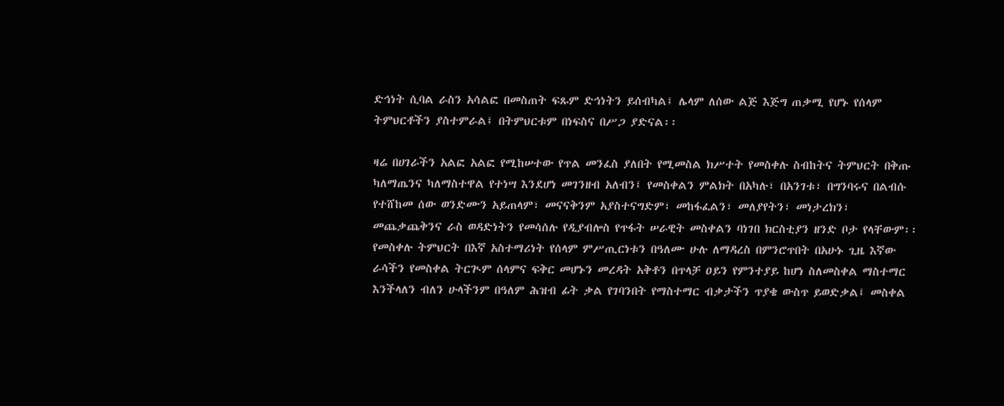ድኅነት ሲባል ራስን አሳልፎ በመስጠት ፍጹም ድኅነትን ይሰብካል፤ ሌላም ለሰው ልጅ እጅግ ጠቃሚ የሆኑ የሰላም ትምህርቶችን ያስተምራል፤ በትምህርቱም በነፍስና በሥጋ ያድናል፡፡

ዛሬ በሀገራችን አልፎ አልፎ የሚከሠተው የጥል መንፈስ ያለበት የሚመስል ክሥተት የመስቀሉ ስብከትና ትምህርት በቅጡ ካለማጤንና ካለማስተዋል የተነሣ እንደሆነ መገንዘብ አለብን፤ የመስቀልን ምልክት በአካሉ፣ በአንገቱ፣ በግንባሩና በልብሱ የተሸከመ ሰው ወንድሙን አይጠላም፣ መናናቅንም አያስተናግድም፣ መከፋፈልን፣ መለያየትን፣ መነታረክን፣ መጨቃጨቅንና ራስ ወዳድነትን የመሳሰሉ የዲያብሎስ የጥፋት ሠራዊት መስቀልን ባነገበ ክርስቲያን ዘንድ ቦታ የላቸውም፡፡ የመስቀሉ ትምህርት በእኛ አስተማሪነት የሰላም ምሥጢርነቱን በዓለሙ ሁሉ ለማዳረስ በምንሮጥበት በአሁኑ ጊዜ እኛው ራሳችን የመስቀል ትርጒም ሰላምና ፍቅር መሆኑን መረዳት አቅቶን በጥላቻ ዐይን የምንተያይ ከሆነ ስለመስቀል ማስተማር እንችላለን ብለን ሁላችንም በዓለም ሕዝብ ፊት ቃል የገባንበት የማስተማር ብቃታችን ጥያቄ ውስጥ ይወድቃል፤ መስቀል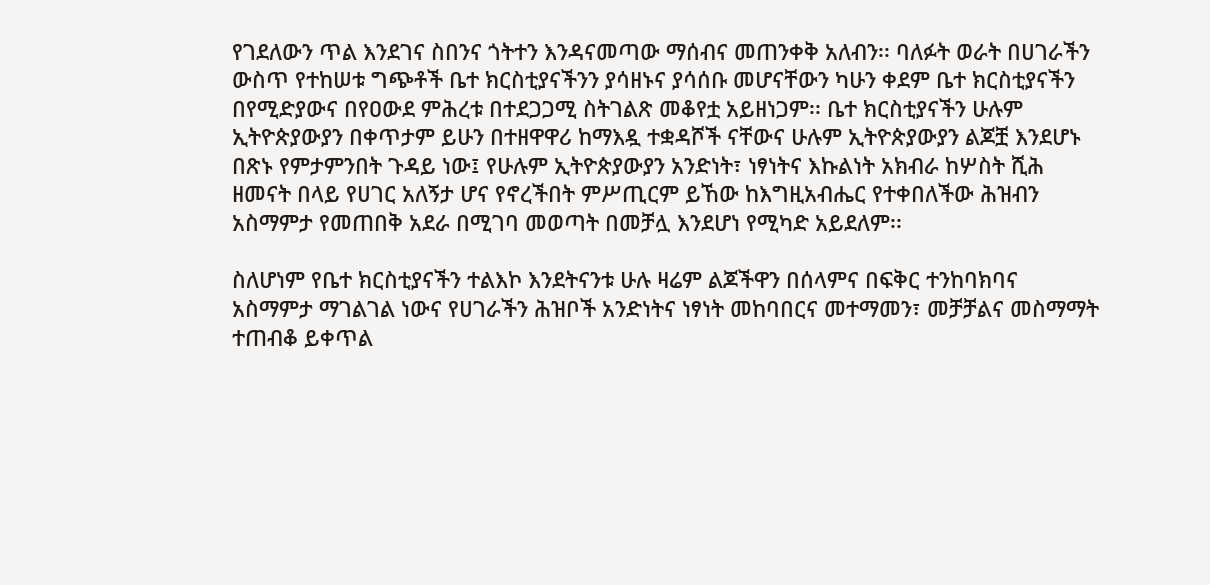የገደለውን ጥል እንደገና ስበንና ጎትተን እንዳናመጣው ማሰብና መጠንቀቅ አለብን፡፡ ባለፉት ወራት በሀገራችን ውስጥ የተከሠቱ ግጭቶች ቤተ ክርስቲያናችንን ያሳዘኑና ያሳሰቡ መሆናቸውን ካሁን ቀደም ቤተ ክርስቲያናችን በየሚድያውና በየዐውደ ምሕረቱ በተደጋጋሚ ስትገልጽ መቆየቷ አይዘነጋም፡፡ ቤተ ክርስቲያናችን ሁሉም ኢትዮጵያውያን በቀጥታም ይሁን በተዘዋዋሪ ከማእዷ ተቋዳሾች ናቸውና ሁሉም ኢትዮጵያውያን ልጆቿ እንደሆኑ በጽኑ የምታምንበት ጉዳይ ነው፤ የሁሉም ኢትዮጵያውያን አንድነት፣ ነፃነትና እኩልነት አክብራ ከሦስት ሺሕ ዘመናት በላይ የሀገር አለኝታ ሆና የኖረችበት ምሥጢርም ይኸው ከእግዚአብሔር የተቀበለችው ሕዝብን አስማምታ የመጠበቅ አደራ በሚገባ መወጣት በመቻሏ እንደሆነ የሚካድ አይደለም፡፡

ስለሆነም የቤተ ክርስቲያናችን ተልእኮ እንደትናንቱ ሁሉ ዛሬም ልጆችዋን በሰላምና በፍቅር ተንከባክባና አስማምታ ማገልገል ነውና የሀገራችን ሕዝቦች አንድነትና ነፃነት መከባበርና መተማመን፣ መቻቻልና መስማማት ተጠብቆ ይቀጥል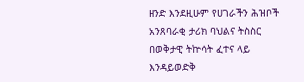ዘንድ እንደዚሁም የሀገራችን ሕዝቦች አንጸባራቂ ታሪክ ባህልና ትስስር በወቅታዊ ትኵሳት ፈተና ላይ እንዳይወድቅ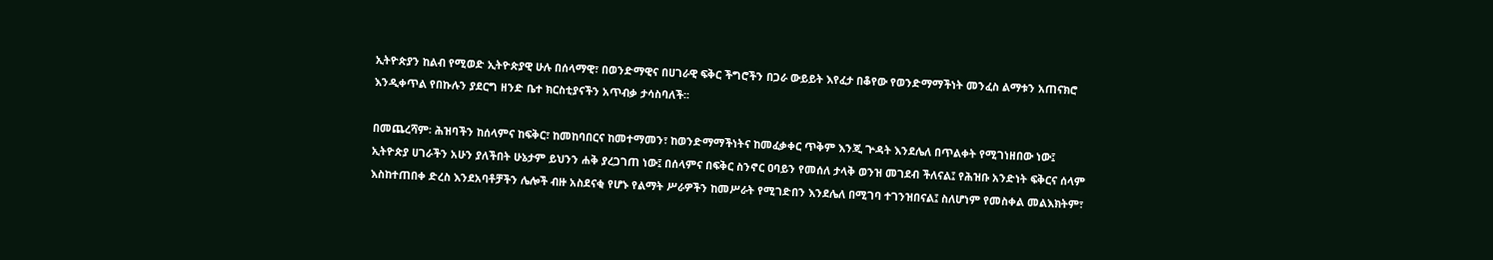ኢትዮጵያን ከልብ የሚወድ ኢትዮጵያዊ ሁሉ በሰላማዊ፣ በወንድማዊና በሀገራዊ ፍቅር ችግሮችን በጋራ ውይይት እየፈታ በቆየው የወንድማማችነት መንፈስ ልማቱን አጠናክሮ እንዲቀጥል የበኩሉን ያደርግ ዘንድ ቤተ ክርስቲያናችን አጥብቃ ታሳስባለች፡፡

በመጨረሻም፡ ሕዝባችን ከሰላምና ከፍቅር፣ ከመከባበርና ከመተማመን፣ ከወንድማማችነትና ከመፈቃቀር ጥቅም እንጂ ጕዳት እንደሌለ በጥልቀት የሚገነዘበው ነው፤ ኢትዮጵያ ሀገራችን አሁን ያለችበት ሁኔታም ይህንን ሐቅ ያረጋገጠ ነው፤ በሰላምና በፍቅር ስንኖር ዐባይን የመሰለ ታላቅ ወንዝ መገደብ ችለናል፤ የሕዝቡ አንድነት ፍቅርና ሰላም እስከተጠበቀ ድረስ እንደአባቶቻችን ሌሎች ብዙ አስደናቂ የሆኑ የልማት ሥራዎችን ከመሥራት የሚገድበን እንደሌለ በሚገባ ተገንዝበናል፤ ስለሆነም የመስቀል መልእክትም፣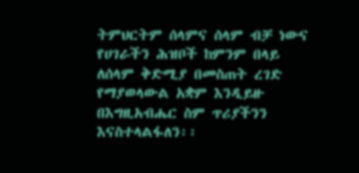ትምህርትም ሰላምና ሰላም ብቻ ነውና የሀገራችን ሕዝቦች ከምንም በላይ ለሰላም ቅድሚያ በመስጠት ረገድ የማያወላውል አቋም እንዲይዙ በእግዚአብሔር ስም ጥሪያችንን እናስተላልፋለን፡፡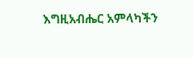እግዚአብሔር አምላካችን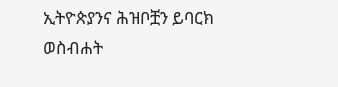ኢትዮጵያንና ሕዝቦቿን ይባርክ ወስብሐት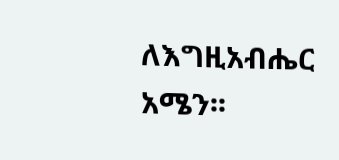ለእግዚአብሔር አሜን፡፡